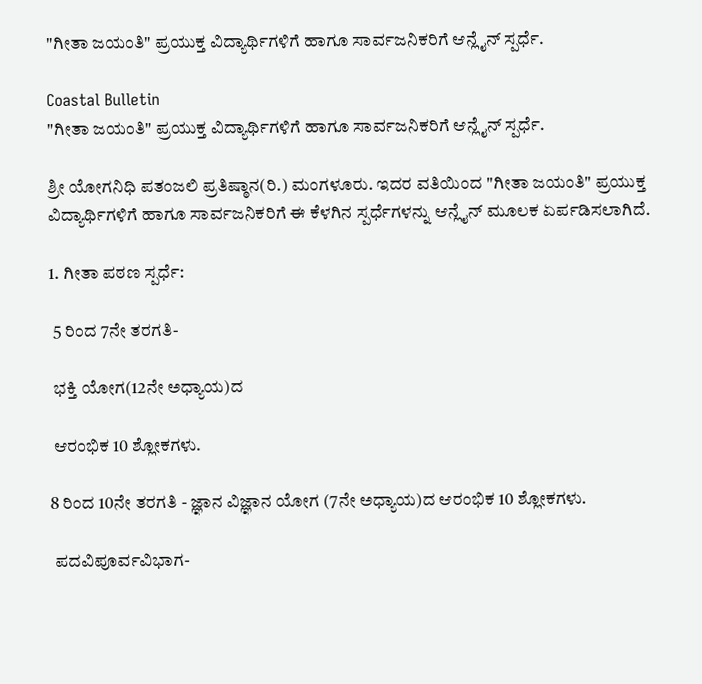"ಗೀತಾ ಜಯಂತಿ" ಪ್ರಯುಕ್ತ ವಿದ್ಯಾರ್ಥಿಗಳಿಗೆ ಹಾಗೂ ಸಾರ್ವಜನಿಕರಿಗೆ ಆನ್ಲೈನ್ ಸ್ಪರ್ಧೆ.

Coastal Bulletin
"ಗೀತಾ ಜಯಂತಿ" ಪ್ರಯುಕ್ತ ವಿದ್ಯಾರ್ಥಿಗಳಿಗೆ ಹಾಗೂ ಸಾರ್ವಜನಿಕರಿಗೆ ಆನ್ಲೈನ್ ಸ್ಪರ್ಧೆ.

ಶ್ರೀ ಯೋಗನಿಧಿ ಪತಂಜಲಿ ಪ್ರತಿಷ್ಠಾನ(ರಿ.) ಮಂಗಳೂರು. ಇದರ ವತಿಯಿಂದ "ಗೀತಾ ಜಯಂತಿ" ಪ್ರಯುಕ್ತ ವಿದ್ಯಾರ್ಥಿಗಳಿಗೆ ಹಾಗೂ ಸಾರ್ವಜನಿಕರಿಗೆ ಈ ಕೆಳಗಿನ ಸ್ಪರ್ಧೆಗಳನ್ನು ಆನ್ಲೈನ್ ಮೂಲಕ ಏರ್ಪಡಿಸಲಾಗಿದೆ.

1. ಗೀತಾ ಪಠಣ ಸ್ಪರ್ಧೆ:

 5 ರಿಂದ 7ನೇ ತರಗತಿ-

 ಭಕ್ತಿ ಯೋಗ(12ನೇ ಅಧ್ಯಾಯ)ದ

 ಆರಂಭಿಕ 10 ಶ್ಲೋಕಗಳು.

8 ರಿಂದ 10ನೇ ತರಗತಿ - ಜ್ಞಾನ ವಿಜ್ಞಾನ ಯೋಗ (7ನೇ ಅಧ್ಯಾಯ)ದ ಆರಂಭಿಕ 10 ಶ್ಲೋಕಗಳು.

 ಪದವಿಪೂರ್ವವಿಭಾಗ-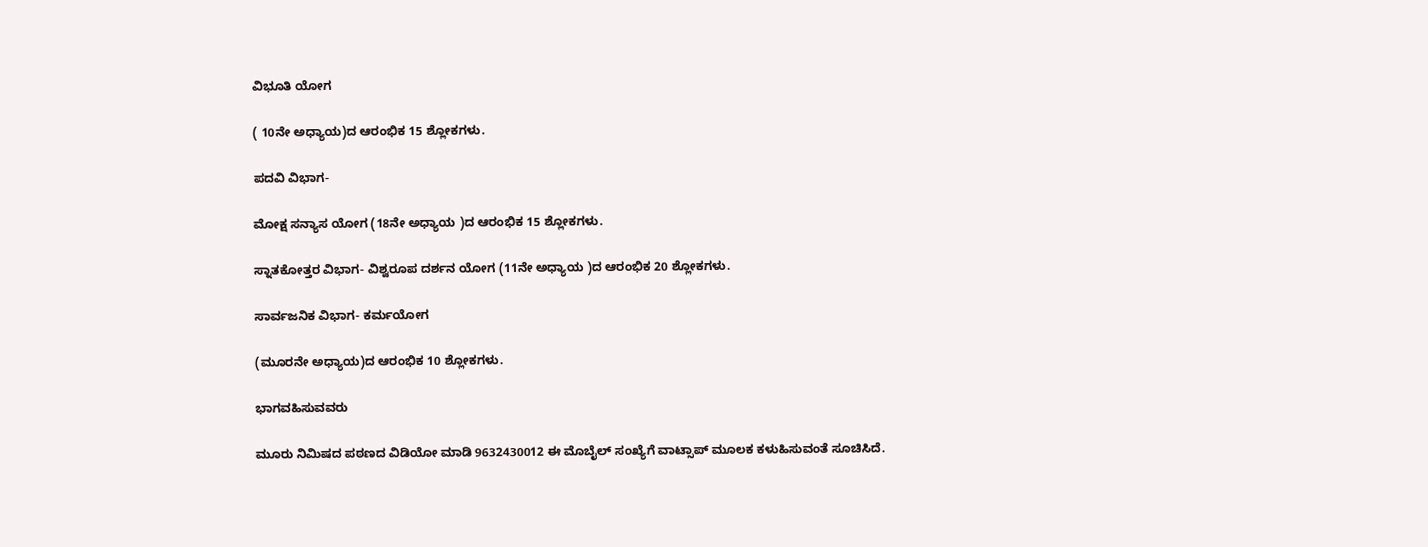ವಿಭೂತಿ ಯೋಗ

( 10ನೇ ಅಧ್ಯಾಯ)ದ ಆರಂಭಿಕ 15 ಶ್ಲೋಕಗಳು.

ಪದವಿ ವಿಭಾಗ-

ಮೋಕ್ಷ ಸನ್ಯಾಸ ಯೋಗ (18ನೇ ಅಧ್ಯಾಯ )ದ ಆರಂಭಿಕ 15 ಶ್ಲೋಕಗಳು.

ಸ್ನಾತಕೋತ್ತರ ವಿಭಾಗ- ವಿಶ್ವರೂಪ ದರ್ಶನ ಯೋಗ (11ನೇ ಅಧ್ಯಾಯ )ದ ಆರಂಭಿಕ 20 ಶ್ಲೋಕಗಳು.

ಸಾರ್ವಜನಿಕ ವಿಭಾಗ- ಕರ್ಮಯೋಗ

(ಮೂರನೇ ಅಧ್ಯಾಯ)ದ ಆರಂಭಿಕ 10 ಶ್ಲೋಕಗಳು.

ಭಾಗವಹಿಸುವವರು

ಮೂರು ನಿಮಿಷದ ಪಠಣದ ವಿಡಿಯೋ ಮಾಡಿ 9632430012 ಈ ಮೊಬೈಲ್ ಸಂಖ್ಯೆಗೆ ವಾಟ್ಸಾಪ್ ಮೂಲಕ ಕಳುಹಿಸುವಂತೆ ಸೂಚಿಸಿದೆ.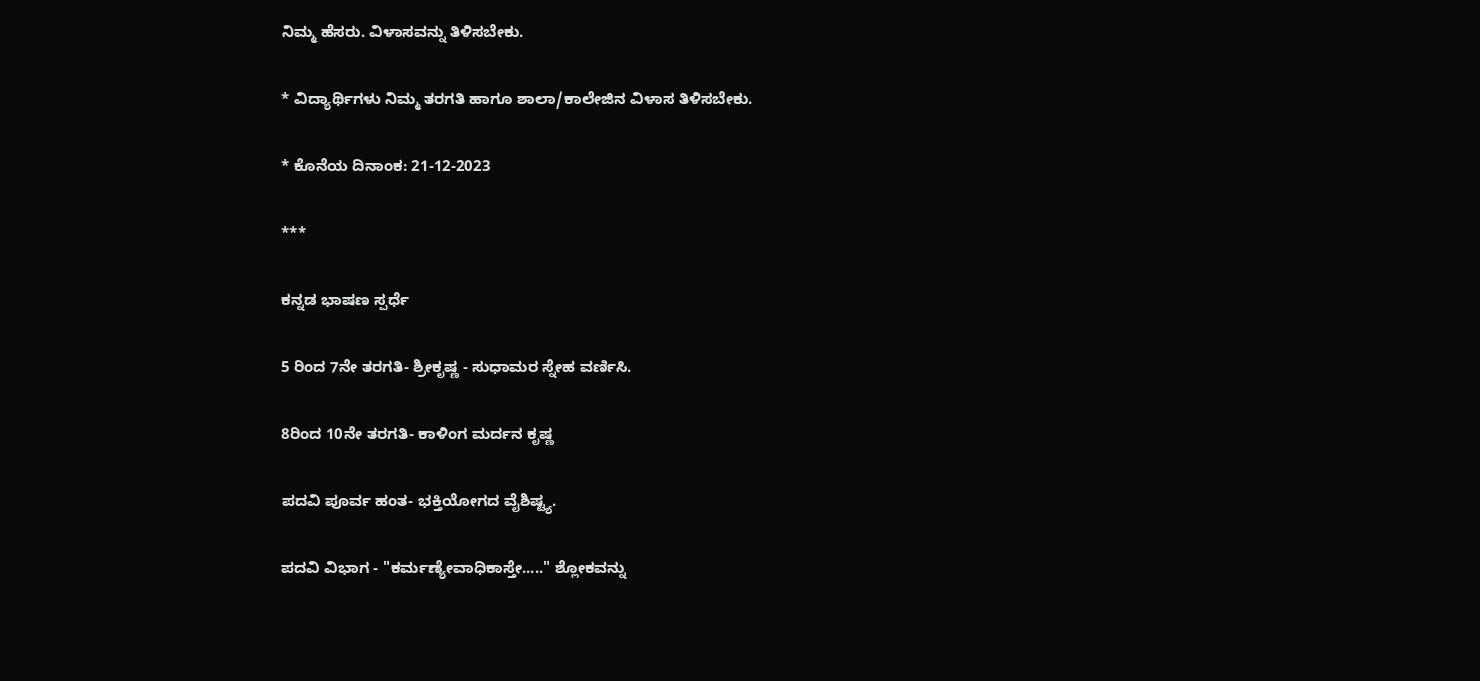ನಿಮ್ಮ ಹೆಸರು. ವಿಳಾಸವನ್ನು ತಿಳಿಸಬೇಕು.

* ವಿದ್ಯಾರ್ಥಿಗಳು ನಿಮ್ಮ ತರಗತಿ ಹಾಗೂ ಶಾಲಾ/ಕಾಲೇಜಿನ ವಿಳಾಸ ತಿಳಿಸಬೇಕು.

* ಕೊನೆಯ ದಿನಾಂಕ: 21-12-2023

***

ಕನ್ನಡ ಭಾಷಣ ಸ್ಪರ್ಧೆ

5 ರಿಂದ 7ನೇ ತರಗತಿ- ಶ್ರೀಕೃಷ್ಣ - ಸುಧಾಮರ ಸ್ನೇಹ ವರ್ಣಿಸಿ.

8ರಿಂದ 10ನೇ ತರಗತಿ- ಕಾಳಿಂಗ ಮರ್ದನ ಕೃಷ್ಣ

ಪದವಿ ಪೂರ್ವ ಹಂತ- ಭಕ್ತಿಯೋಗದ ವೈಶಿಷ್ಟ್ಯ.

ಪದವಿ ವಿಭಾಗ - "ಕರ್ಮಣ್ಯೇವಾಧಿಕಾಸ್ತೇ....." ಶ್ಲೋಕವನ್ನು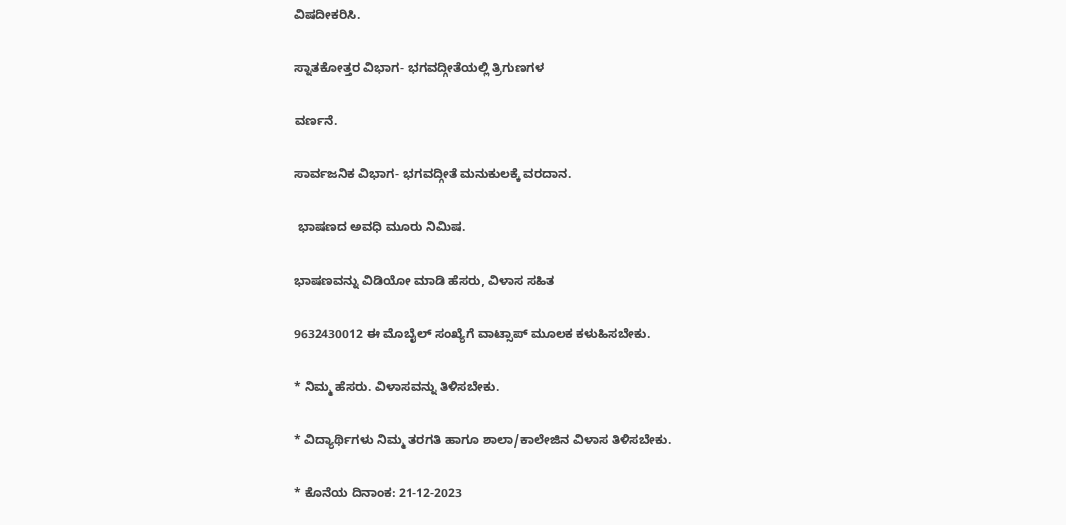ವಿಷದೀಕರಿಸಿ.

ಸ್ನಾತಕೋತ್ತರ ವಿಭಾಗ- ಭಗವದ್ಗೀತೆಯಲ್ಲಿ ತ್ರಿಗುಣಗಳ

ವರ್ಣನೆ.

ಸಾರ್ವಜನಿಕ ವಿಭಾಗ- ಭಗವದ್ಗೀತೆ ಮನುಕುಲಕ್ಕೆ ವರದಾನ.

 ಭಾಷಣದ ಅವಧಿ ಮೂರು ನಿಮಿಷ.

ಭಾಷಣವನ್ನು ವಿಡಿಯೋ ಮಾಡಿ ಹೆಸರು, ವಿಳಾಸ ಸಹಿತ

9632430012 ಈ ಮೊಬೈಲ್ ಸಂಖ್ಯೆಗೆ ವಾಟ್ಸಾಪ್ ಮೂಲಕ ಕಳುಹಿಸಬೇಕು.

* ನಿಮ್ಮ ಹೆಸರು. ವಿಳಾಸವನ್ನು ತಿಳಿಸಬೇಕು.

* ವಿದ್ಯಾರ್ಥಿಗಳು ನಿಮ್ಮ ತರಗತಿ ಹಾಗೂ ಶಾಲಾ/ಕಾಲೇಜಿನ ವಿಳಾಸ ತಿಳಿಸಬೇಕು.

* ಕೊನೆಯ ದಿನಾಂಕ: 21-12-2023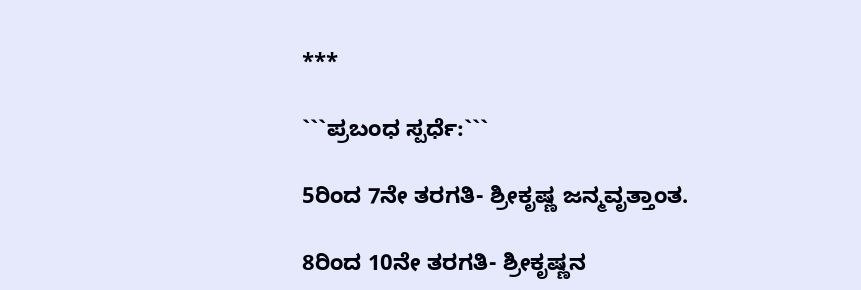***

```ಪ್ರಬಂಧ ಸ್ಪರ್ಧೆ:```

5ರಿಂದ 7ನೇ ತರಗತಿ- ಶ್ರೀಕೃಷ್ಣ ಜನ್ಮವೃತ್ತಾಂತ.

8ರಿಂದ 10ನೇ ತರಗತಿ- ಶ್ರೀಕೃಷ್ಣನ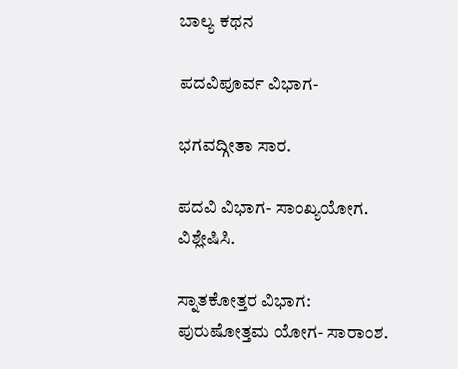ಬಾಲ್ಯ ಕಥನ

ಪದವಿಪೂರ್ವ ವಿಭಾಗ-

ಭಗವದ್ಗೀತಾ ಸಾರ.

ಪದವಿ ವಿಭಾಗ- ಸಾಂಖ್ಯಯೋಗ. ವಿಶ್ಲೇಷಿಸಿ.

ಸ್ನಾತಕೋತ್ತರ ವಿಭಾಗ: ಪುರುಷೋತ್ತಮ ಯೋಗ- ಸಾರಾಂಶ.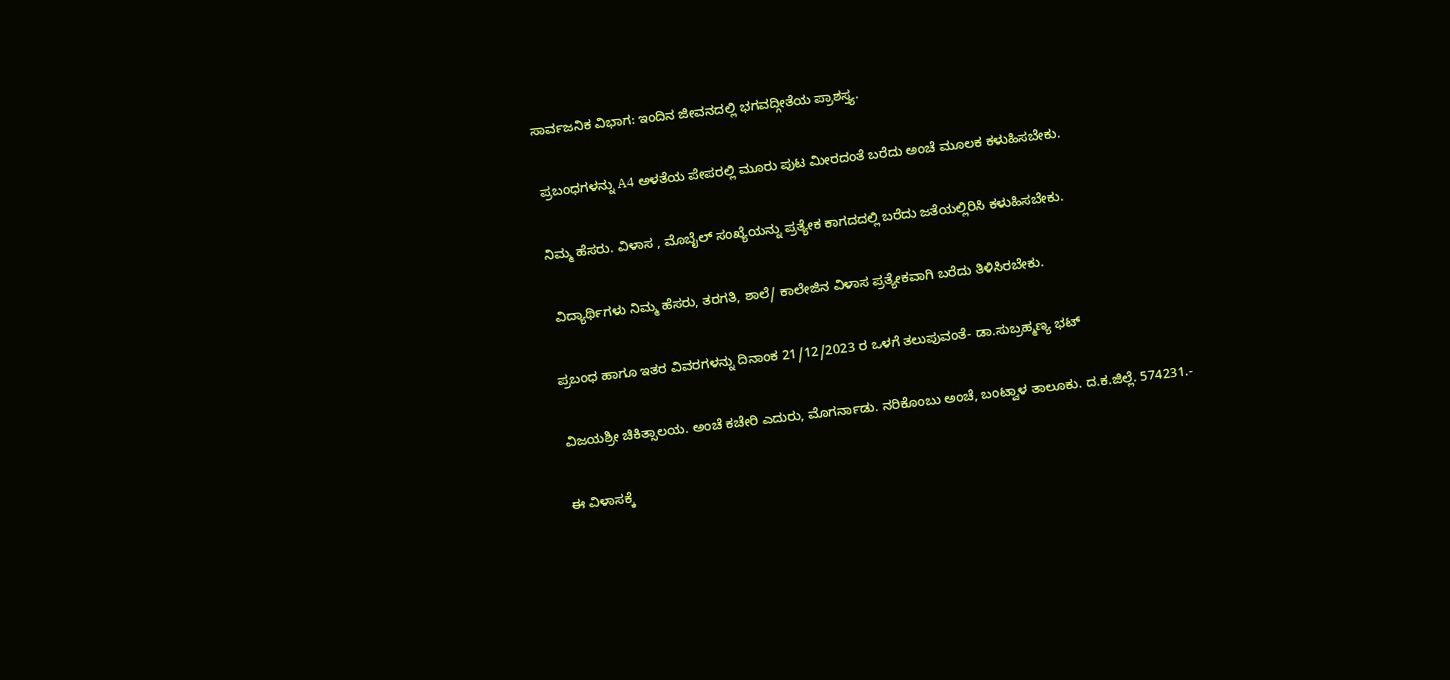ಸಾರ್ವಜನಿಕ ವಿಭಾಗ: ಇಂದಿನ ಜೀವನದಲ್ಲಿ ಭಗವದ್ಗೀತೆಯ ಪ್ರಾಶಸ್ತ್ಯ.

 ಪ್ರಬಂಧಗಳನ್ನು A4 ಅಳತೆಯ ಪೇಪರಲ್ಲಿ ಮೂರು ಪುಟ ಮೀರದಂತೆ ಬರೆದು ಅಂಚೆ ಮೂಲಕ ಕಳುಹಿಸಬೇಕು.

ನಿಮ್ಮ ಹೆಸರು. ವಿಳಾಸ , ಮೊಬೈಲ್ ಸಂಖ್ಯೆಯನ್ನು ಪ್ರತ್ಯೇಕ ಕಾಗದದಲ್ಲಿ ಬರೆದು ಜತೆಯಲ್ಲಿರಿಸಿ ಕಳುಹಿಸಬೇಕು.

 ವಿದ್ಯಾರ್ಥಿಗಳು ನಿಮ್ಮ ಹೆಸರು, ತರಗತಿ, ಶಾಲೆ/ ಕಾಲೇಜಿನ ವಿಳಾಸ ಪ್ರತ್ಯೇಕವಾಗಿ ಬರೆದು ತಿಳಿಸಿರಬೇಕು.

ಪ್ರಬಂಧ ಹಾಗೂ ಇತರ ವಿವರಗಳನ್ನು ದಿನಾಂಕ 21/12/2023 ರ ಒಳಗೆ ತಲುಪುವಂತೆ- ಡಾ.ಸುಬ್ರಹ್ಮಣ್ಯ ಭಟ್

ವಿಜಯಶ್ರೀ ಚಿಕಿತ್ಸಾಲಯ. ಅಂಚೆ ಕಚೇರಿ ಎದುರು, ಮೊಗರ್ನಾಡು. ನರಿಕೊಂಬು ಅಂಚೆ, ಬಂಟ್ವಾಳ ತಾಲೂಕು. ದ.ಕ.ಜಿಲ್ಲೆ. 574231.-

ಈ ವಿಳಾಸಕ್ಕೆ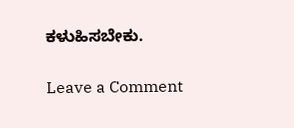ಕಳುಹಿಸಬೇಕು.

Leave a Comment